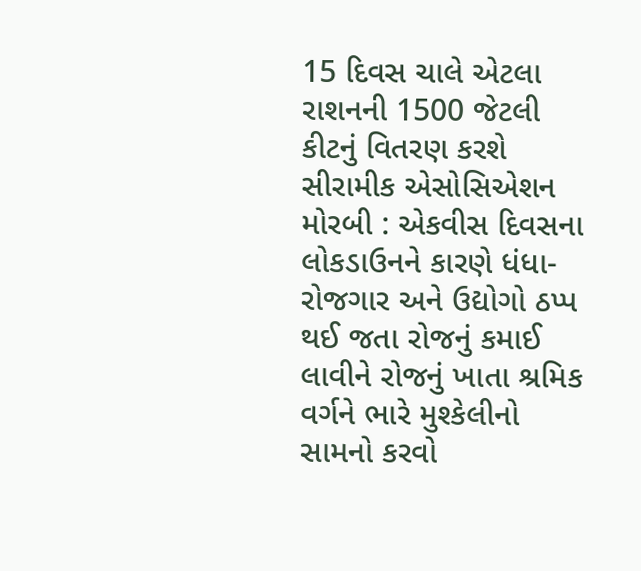15 દિવસ ચાલે એટલા રાશનની 1500 જેટલી કીટનું વિતરણ કરશે સીરામીક એસોસિએશન મોરબી : એકવીસ દિવસના લોકડાઉનને કારણે ધંધા-રોજગાર અને ઉદ્યોગો ઠપ્પ થઈ જતા રોજનું કમાઈ લાવીને રોજનું ખાતા શ્રમિક વર્ગને ભારે મુશ્કેલીનો સામનો કરવો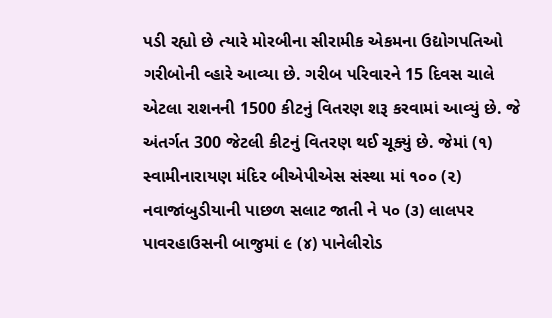પડી રહ્યો છે ત્યારે મોરબીના સીરામીક એકમના ઉદ્યોગપતિઓ ગરીબોની વ્હારે આવ્યા છે. ગરીબ પરિવારને 15 દિવસ ચાલે એટલા રાશનની 1500 કીટનું વિતરણ શરૂ કરવામાં આવ્યું છે. જે અંતર્ગત 300 જેટલી કીટનું વિતરણ થઈ ચૂક્યું છે. જેમાં (૧) સ્વામીનારાયણ મંદિર બીએપીએસ સંસ્થા માં ૧૦૦ (૨) નવાજાંબુડીયાની પાછળ સલાટ જાતી ને ૫૦ (૩) લાલપર પાવરહાઉસની બાજુમાં ૯ (૪) પાનેલીરોડ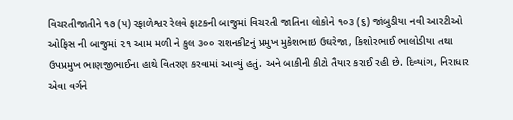વિચરતીજાતીને ૧૭ (૫) રફાળેશ્વર રેલવે ફાટકની બાજુમાં વિચરતી જાતિના લોકોને ૧૦૩ (૬) જાંબુડીયા નવી આરટીઓ ઓફિસ ની બાજુમાં ૨૧ આમ મળી ને કુલ ૩૦૦ રાશનકીટનું પ્રમુખ મુકેશભાઇ ઉઘરેજા, કિશોરભાઈ ભાલોડીયા તથા ઉપપ્રમુખ ભાણજીભાઈના હાથે વિતરણ કરવામાં આવ્યું હતું. અને બાકીની કીટો તૈયાર કરાઈ રહી છે. દિવ્યાંગ, નિરાધાર એવા વર્ગને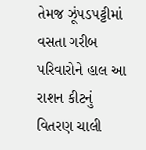તેમજ ઝૂંપડપટ્ટીમાં વસતા ગરીબ પરિવારોને હાલ આ રાશન કીટનું વિતરણ ચાલી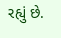રહ્યું છે.